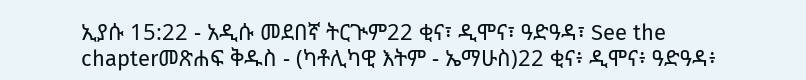ኢያሱ 15:22 - አዲሱ መደበኛ ትርጒም22 ቂና፣ ዲሞና፣ ዓድዓዳ፣ See the chapterመጽሐፍ ቅዱስ - (ካቶሊካዊ እትም - ኤማሁስ)22 ቂና፥ ዲሞና፥ ዓድዓዳ፥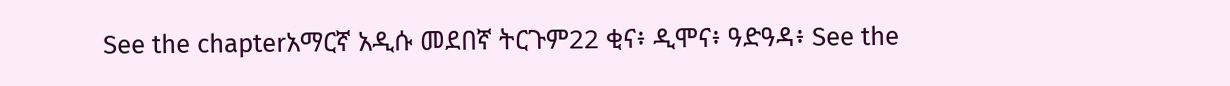See the chapterአማርኛ አዲሱ መደበኛ ትርጉም22 ቂና፥ ዲሞና፥ ዓድዓዳ፥ See the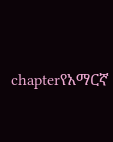chapterየአማርኛ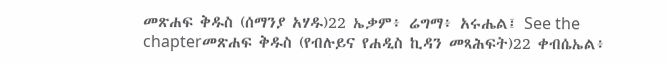መጽሐፍ ቅዱስ (ሰማንያ አሃዱ)22 ኤቃም፥ ሬግማ፥ አሩሔል፤ See the chapterመጽሐፍ ቅዱስ (የብሉይና የሐዲስ ኪዳን መጻሕፍት)22 ቀብሴኤል፥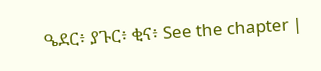ዔደር፥ ያጉር፥ ቂና፥ See the chapter |